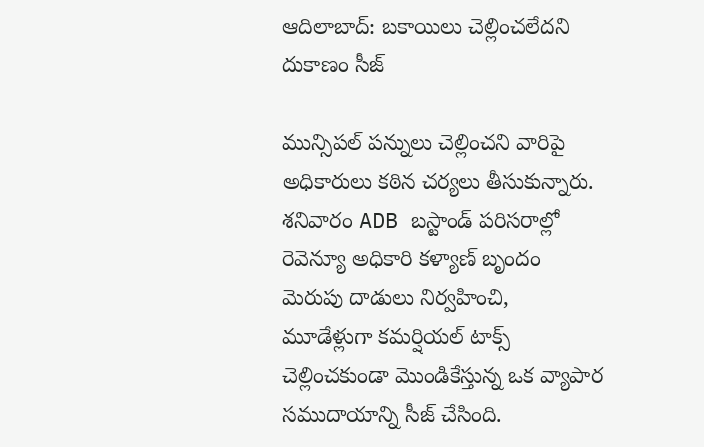ఆదిలాబాద్: బకాయిలు చెల్లించలేదని దుకాణం సీజ్

మున్సిపల్ పన్నులు చెల్లించని వారిపై అధికారులు కఠిన చర్యలు తీసుకున్నారు. శనివారం ADB బస్టాండ్ పరిసరాల్లో రెవెన్యూ అధికారి కళ్యాణ్ బృందం మెరుపు దాడులు నిర్వహించి, మూడేళ్లుగా కమర్షియల్ టాక్స్ చెల్లించకుండా మొండికేస్తున్న ఒక వ్యాపార సముదాయాన్ని సీజ్ చేసింది.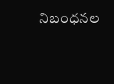నిబంధనల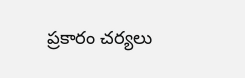ప్రకారం చర్యలు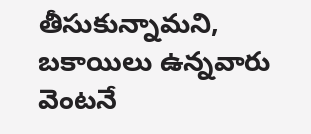తీసుకున్నామని, బకాయిలు ఉన్నవారు వెంటనే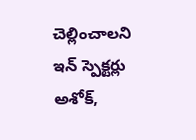చెల్లించాలని ఇన్ స్పెక్టర్లు అశోక్,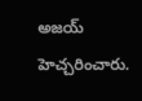అజయ్ హెచ్చరించారు.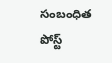సంబంధిత పోస్ట్